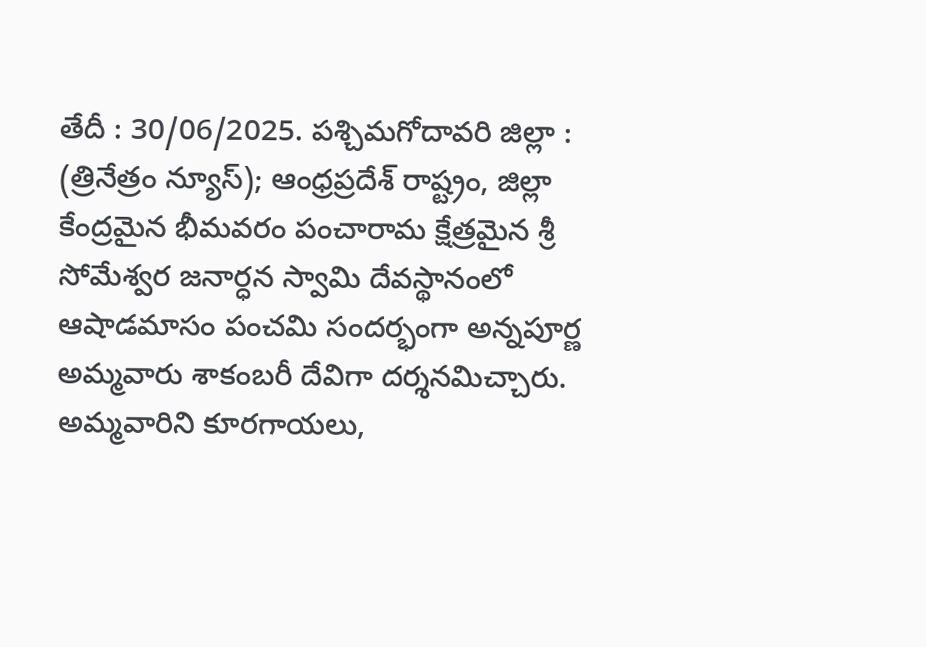తేదీ : 30/06/2025. పశ్చిమగోదావరి జిల్లా : (త్రినేత్రం న్యూస్); ఆంధ్రప్రదేశ్ రాష్ట్రం, జిల్లా కేంద్రమైన భీమవరం పంచారామ క్షేత్రమైన శ్రీ సోమేశ్వర జనార్ధన స్వామి దేవస్థానంలో ఆషాడమాసం పంచమి సందర్భంగా అన్నపూర్ణ అమ్మవారు శాకంబరీ దేవిగా దర్శనమిచ్చారు. అమ్మవారిని కూరగాయలు,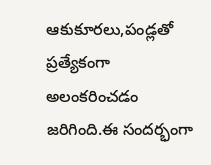ఆకుకూరలు,పండ్లతో ప్రత్యేకంగా అలంకరించడం జరిగింది.ఈ సందర్భంగా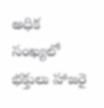అధిక సంఖ్యలో భక్తులు హాజరై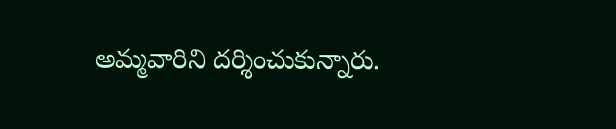అమ్మవారిని దర్శించుకున్నారు.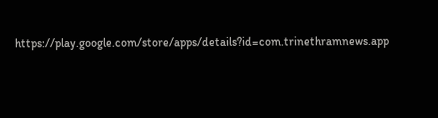https://play.google.com/store/apps/details?id=com.trinethramnews.app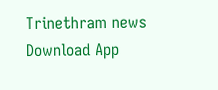Trinethram news
Download App